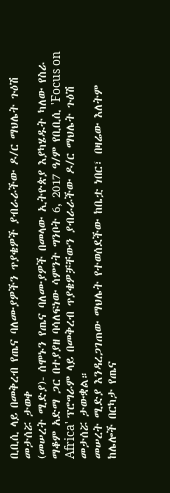ቢቢሲ ላይ በመቅረብ የጤና ባለሙያዎችን ጥያቄዎች ያብራራችው ዶ/ር ማህሌት ጉዕሽ መታሰሯ ታወቀ
(መሠረት ሚድያ)- ሰሞኑን የጤና ባለሙያዎች በመላው ኢትዮጵያ እያካሄዱት ካለው የስራ ማቆም አድማ ጋር በተያያዘ ባሳለፍነው ሳምንት ግንቦት 6, 2017 ዓ/ም የቢቢሲ 'Focus on Africa' ፕሮግራም ላይ በመቅረብ ጥያቄዎቻቸውን ያብራራችው ዶ/ር ማህሌት ጉዕሽ መታሰሯ ታውቋል።
መሠረት ሚድያ እንዳረጋገጠው ማህሌት የተወሰደችው ከቤቷ ነበር፣ በዛሬው እለትም ከሌሎች በርካታ የጤና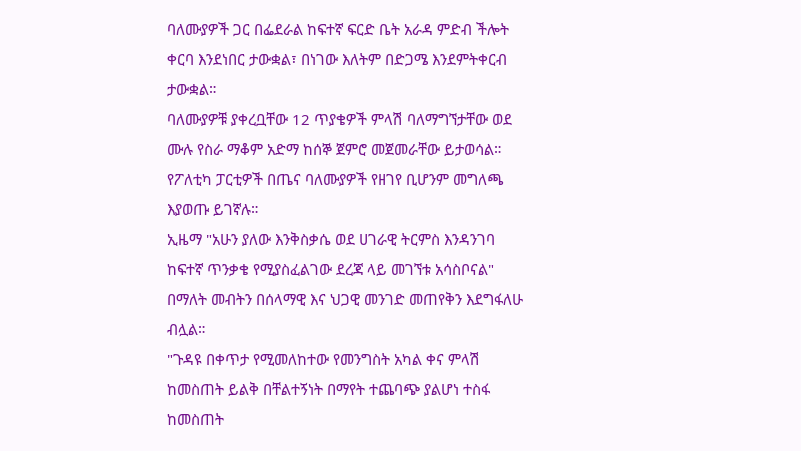ባለሙያዎች ጋር በፌደራል ከፍተኛ ፍርድ ቤት አራዳ ምድብ ችሎት ቀርባ እንደነበር ታውቋል፣ በነገው እለትም በድጋሜ እንደምትቀርብ ታውቋል።
ባለሙያዎቹ ያቀረቧቸው 12 ጥያቄዎች ምላሽ ባለማግኘታቸው ወደ ሙሉ የስራ ማቆም አድማ ከሰኞ ጀምሮ መጀመራቸው ይታወሳል።
የፖለቲካ ፓርቲዎች በጤና ባለሙያዎች የዘገየ ቢሆንም መግለጫ እያወጡ ይገኛሉ።
ኢዜማ "አሁን ያለው እንቅስቃሴ ወደ ሀገራዊ ትርምስ እንዳንገባ ከፍተኛ ጥንቃቄ የሚያስፈልገው ደረጃ ላይ መገኘቱ አሳስቦናል" በማለት መብትን በሰላማዊ እና ህጋዊ መንገድ መጠየቅን እደግፋለሁ ብሏል።
"ጉዳዩ በቀጥታ የሚመለከተው የመንግስት አካል ቀና ምላሽ ከመስጠት ይልቅ በቸልተኝነት በማየት ተጨባጭ ያልሆነ ተስፋ ከመስጠት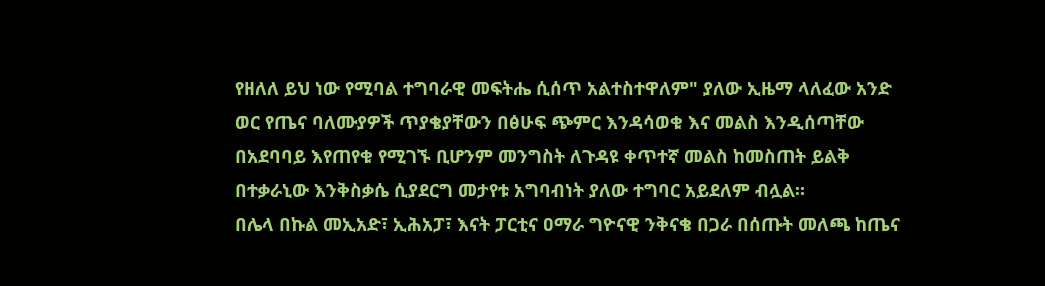የዘለለ ይህ ነው የሚባል ተግባራዊ መፍትሔ ሲሰጥ አልተስተዋለም" ያለው ኢዜማ ላለፈው አንድ ወር የጤና ባለሙያዎች ጥያቄያቸውን በፅሁፍ ጭምር እንዳሳወቁ እና መልስ እንዲሰጣቸው በአደባባይ እየጠየቁ የሚገኙ ቢሆንም መንግስት ለጉዳዩ ቀጥተኛ መልስ ከመስጠት ይልቅ በተቃራኒው እንቅስቃሴ ሲያደርግ መታየቱ አግባብነት ያለው ተግባር አይደለም ብሏል።
በሌላ በኩል መኢአድ፣ ኢሕአፓ፣ እናት ፓርቲና ዐማራ ግዮናዊ ንቅናቄ በጋራ በሰጡት መለጫ ከጤና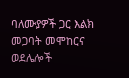ባለሙያዎች ጋር እልክ መጋባት መሞከርና ወደሌሎች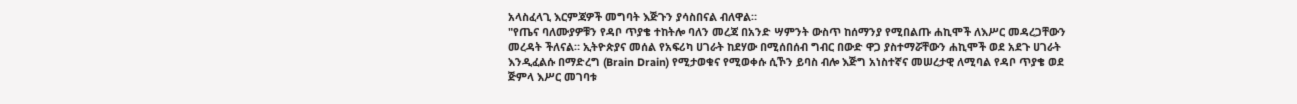አላስፈላጊ እርምጃዎች መግባት እጅጉን ያሳስበናል ብለዋል።
"የጤና ባለሙያዎቹን የዳቦ ጥያቄ ተከትሎ ባለን መረጃ በአንድ ሣምንት ውስጥ ከሰማንያ የሚበልጡ ሐኪሞች ለእሥር መዳረጋቸውን መረዳት ችለናል። ኢትዮጵያና መሰል የአፍሪካ ሀገራት ከደሃው በሚሰበሰብ ግብር በውድ ዋጋ ያስተማሯቸውን ሐኪሞች ወደ አደጉ ሀገራት እንዲፈልሱ በማድረግ (Brain Drain) የሚታወቁና የሚወቀሱ ሲኾን ይባስ ብሎ እጅግ አነስተኛና መሠረታዊ ለሚባል የዳቦ ጥያቄ ወደ ጅምላ እሥር መገባቱ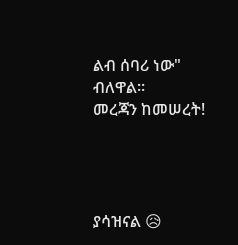ልብ ሰባሪ ነው" ብለዋል።
መረጃን ከመሠረት!




ያሳዝናል 😥